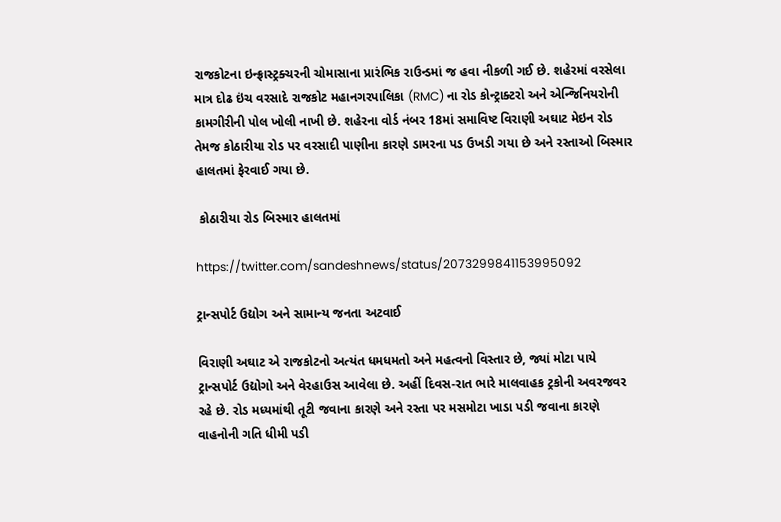રાજકોટના ઇન્ફ્રાસ્ટ્રક્ચરની ચોમાસાના પ્રારંભિક રાઉન્ડમાં જ હવા નીકળી ગઈ છે. શહેરમાં વરસેલા માત્ર દોઢ ઇંચ વરસાદે રાજકોટ મહાનગરપાલિકા (RMC) ના રોડ કોન્ટ્રાક્ટરો અને એન્જિનિયરોની કામગીરીની પોલ ખોલી નાખી છે. શહેરના વોર્ડ નંબર 18માં સમાવિષ્ટ વિરાણી અઘાટ મેઇન રોડ તેમજ કોઠારીયા રોડ પર વરસાદી પાણીના કારણે ડામરના પડ ઉખડી ગયા છે અને રસ્તાઓ બિસ્માર હાલતમાં ફેરવાઈ ગયા છે.

 કોઠારીયા રોડ બિસ્માર હાલતમાં

https://twitter.com/sandeshnews/status/2073299841153995092

ટ્રાન્સપોર્ટ ઉદ્યોગ અને સામાન્ય જનતા અટવાઈ

વિરાણી અઘાટ એ રાજકોટનો અત્યંત ધમધમતો અને મહત્વનો વિસ્તાર છે, જ્યાં મોટા પાયે ટ્રાન્સપોર્ટ ઉદ્યોગો અને વેરહાઉસ આવેલા છે. અહીં દિવસ-રાત ભારે માલવાહક ટ્રકોની અવરજવર રહે છે. રોડ મધ્યમાંથી તૂટી જવાના કારણે અને રસ્તા પર મસમોટા ખાડા પડી જવાના કારણે વાહનોની ગતિ ધીમી પડી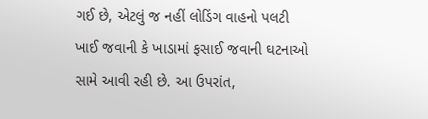ગઈ છે, એટલું જ નહીં લોડિંગ વાહનો પલટી ખાઈ જવાની કે ખાડામાં ફસાઈ જવાની ઘટનાઓ સામે આવી રહી છે. આ ઉપરાંત,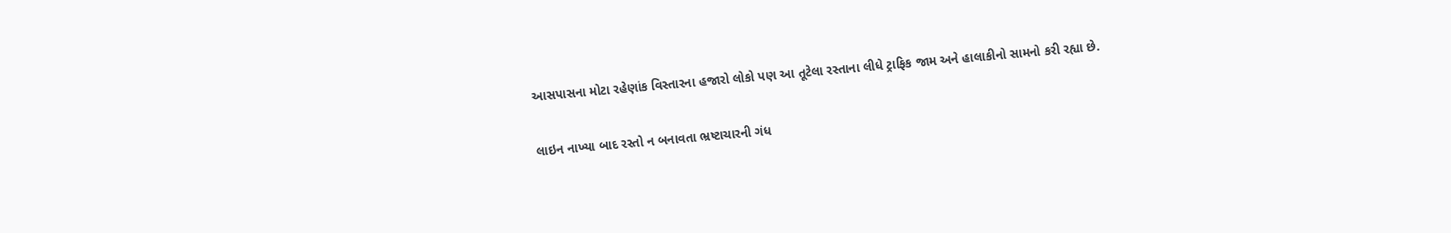આસપાસના મોટા રહેણાંક વિસ્તારના હજારો લોકો પણ આ તૂટેલા રસ્તાના લીધે ટ્રાફિક જામ અને હાલાકીનો સામનો કરી રહ્યા છે.

લાઇન નાખ્યા બાદ રસ્તો ન બનાવતા ભ્રષ્ટાચારની ગંધ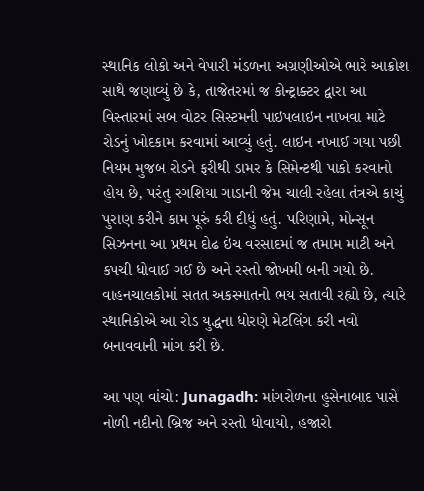સ્થાનિક લોકો અને વેપારી મંડળના અગ્રણીઓએ ભારે આક્રોશ સાથે જણાવ્યું છે કે, તાજેતરમાં જ કોન્ટ્રાક્ટર દ્વારા આ વિસ્તારમાં સબ વોટર સિસ્ટમની પાઇપલાઇન નાખવા માટે રોડનું ખોદકામ કરવામાં આવ્યું હતું. લાઇન નખાઈ ગયા પછી નિયમ મુજબ રોડને ફરીથી ડામર કે સિમેન્ટથી પાકો કરવાનો હોય છે, પરંતુ રગશિયા ગાડાની જેમ ચાલી રહેલા તંત્રએ કાચું પુરાણ કરીને કામ પૂરું કરી દીધું હતું. પરિણામે, મોન્સૂન સિઝનના આ પ્રથમ દોઢ ઇંચ વરસાદમાં જ તમામ માટી અને કપચી ધોવાઈ ગઈ છે અને રસ્તો જોખમી બની ગયો છે. વાહનચાલકોમાં સતત અકસ્માતનો ભય સતાવી રહ્યો છે, ત્યારે સ્થાનિકોએ આ રોડ યુદ્ધના ધોરણે મેટલિંગ કરી નવો બનાવવાની માંગ કરી છે.

આ પણ વાંચો: Junagadh: માંગરોળના હુસેનાબાદ પાસે નોળી નદીનો બ્રિજ અને રસ્તો ધોવાયો, હજારો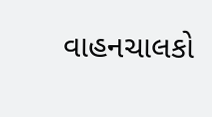વાહનચાલકો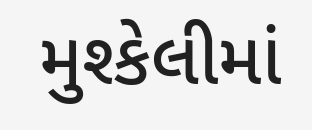મુશ્કેલીમાં